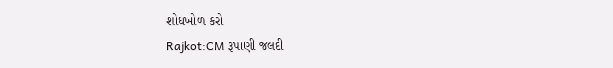શોધખોળ કરો
Rajkot:CM રૂપાણી જલદી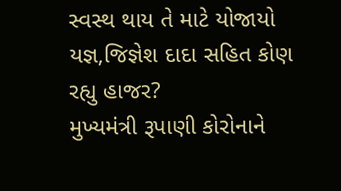સ્વસ્થ થાય તે માટે યોજાયો યજ્ઞ,જિજ્ઞેશ દાદા સહિત કોણ રહ્યુ હાજર?
મુખ્યમંત્રી રૂપાણી કોરોનાને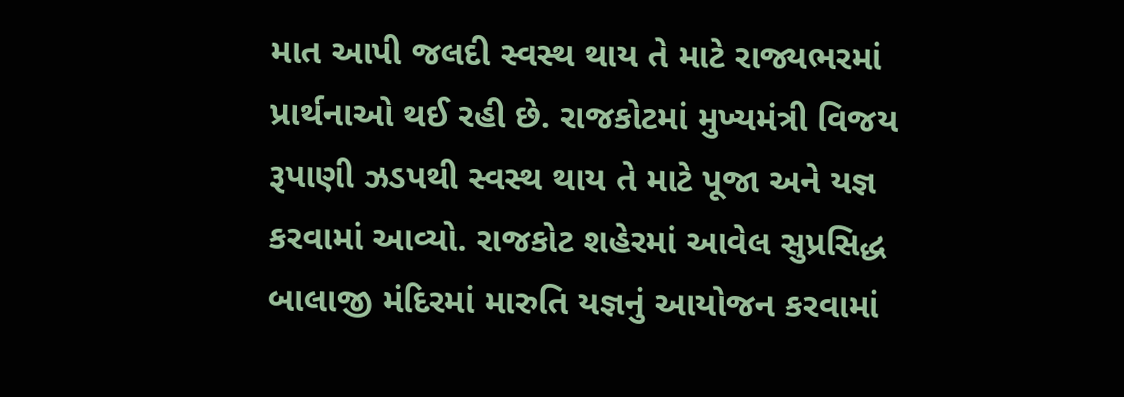માત આપી જલદી સ્વસ્થ થાય તે માટે રાજ્યભરમાં પ્રાર્થનાઓ થઈ રહી છે. રાજકોટમાં મુખ્યમંત્રી વિજય રૂપાણી ઝડપથી સ્વસ્થ થાય તે માટે પૂજા અને યજ્ઞ કરવામાં આવ્યો. રાજકોટ શહેરમાં આવેલ સુપ્રસિદ્ધ બાલાજી મંદિરમાં મારુતિ યજ્ઞનું આયોજન કરવામાં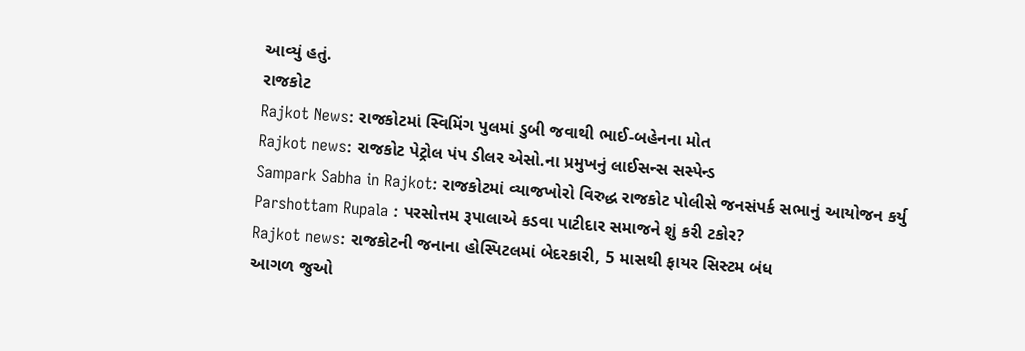આવ્યું હતું.
રાજકોટ
Rajkot News: રાજકોટમાં સ્વિમિંગ પુલમાં ડુબી જવાથી ભાઈ-બહેનના મોત
Rajkot news: રાજકોટ પેટ્રોલ પંપ ડીલર એસો.ના પ્રમુખનું લાઈસન્સ સસ્પેન્ડ
Sampark Sabha in Rajkot: રાજકોટમાં વ્યાજખોરો વિરુદ્ધ રાજકોટ પોલીસે જનસંપર્ક સભાનું આયોજન કર્યુ
Parshottam Rupala : પરસોત્તમ રૂપાલાએ કડવા પાટીદાર સમાજને શું કરી ટકોર?
Rajkot news: રાજકોટની જનાના હોસ્પિટલમાં બેદરકારી, 5 માસથી ફાયર સિસ્ટમ બંધ
આગળ જુઓ